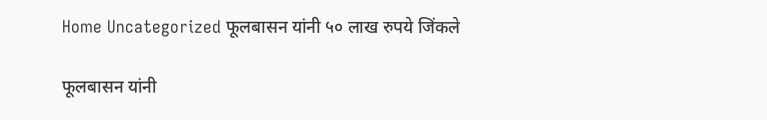Home Uncategorized फूलबासन यांनी ५० लाख रुपये जिंकले

फूलबासन यांनी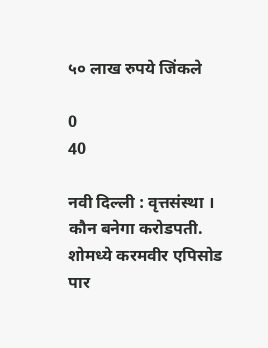५० लाख रुपये जिंकले

0
40

नवी दिल्ली : वृत्तसंस्था । कौन बनेगा करोडपती. शोमध्ये करमवीर एपिसोड पार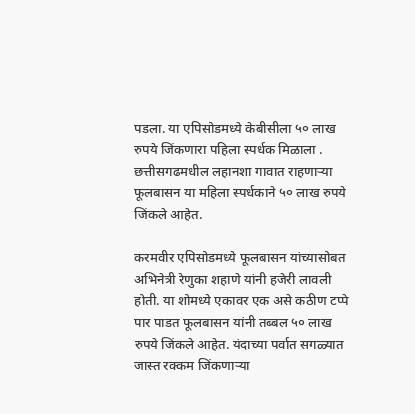पडला. या एपिसोडमध्ये केबीसीला ५० लाख रुपये जिंकणारा पहिला स्पर्धक मिळाला . छत्तीसगढमधील लहानशा गावात राहणाऱ्या फूलबासन या महिला स्पर्धकाने ५० लाख रुपये जिंकले आहेत.

करमवीर एपिसोडमध्ये फूलबासन यांच्यासोबत अभिनेत्री रेणुका शहाणे यांनी हजेरी लावली होती. या शोमध्ये एकावर एक असे कठीण टप्पे पार पाडत फूलबासन यांनी तब्बल ५० लाख रुपये जिंकले आहेत. यंदाच्या पर्वात सगळ्यात जास्त रक्कम जिंकणाऱ्या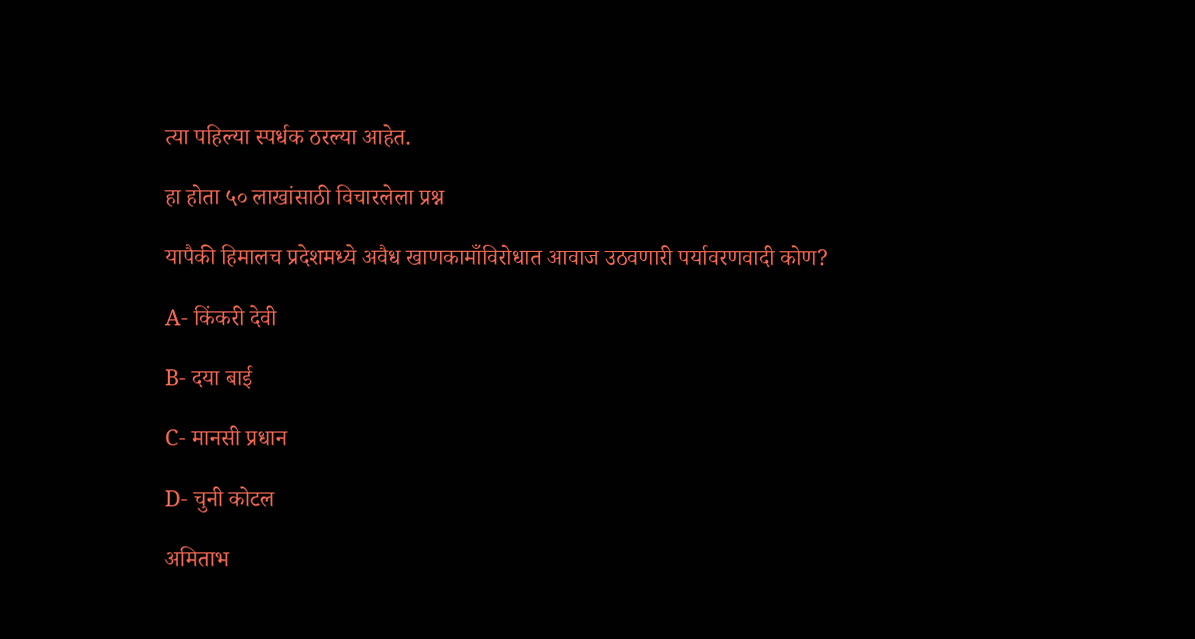त्या पहिल्या स्पर्धक ठरल्या आहेत.

हा होता ५० लाखांसाठी विचारलेला प्रश्न

यापैकी हिमालच प्रदेशमध्ये अवैध खाणकामाँविरोधात आवाज उठवणारी पर्यावरणवादी कोण?

A- किंकरी देवी

B- दया बाई

C- मानसी प्रधान

D- चुनी कोटल

अमिताभ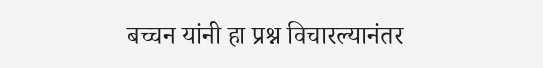बच्चन यांनी हा प्रश्न विचारल्यानंतर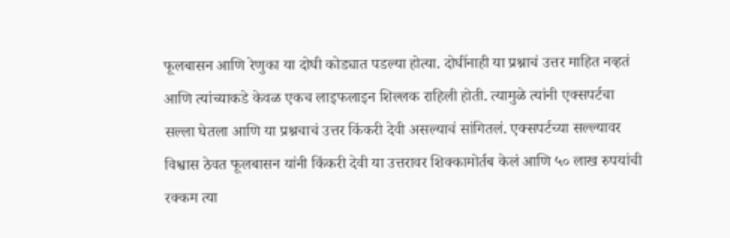फूलबासन आणि रेणुका या दोघी कोड्यात पडल्या होत्या. दोघींनाही या प्रश्नाचं उत्तर माहित नव्हतं आणि त्यांच्याकडे केवळ एकच लाइफलाइन शिल्लक राहिली होती. त्यामुळे त्यांनी एक्सपर्टचा सल्ला घेतला आणि या प्रश्नचाचं उत्तर किंकरी देवी असल्याचं सांगितलं. एक्सपर्टच्या सल्ल्यावर विश्वास ठेवत फूलबासन यांनी किंकरी देवी या उत्तरावर शिक्कामोर्तब केलं आणि ५० लाख रुपयांची रक्कम त्या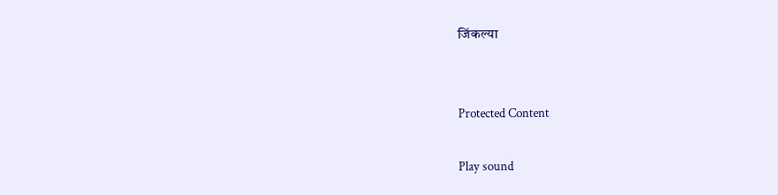जिंकल्या


Protected Content

Play sound